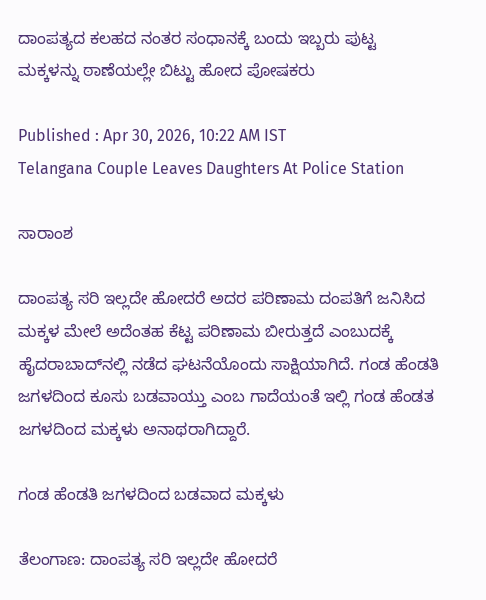ದಾಂಪತ್ಯದ ಕಲಹದ ನಂತರ ಸಂಧಾನಕ್ಕೆ ಬಂದು ಇಬ್ಬರು ಪುಟ್ಟ ಮಕ್ಕಳನ್ನು ಠಾಣೆಯಲ್ಲೇ ಬಿಟ್ಟು ಹೋದ ಪೋಷಕರು

Published : Apr 30, 2026, 10:22 AM IST
Telangana Couple Leaves Daughters At Police Station

ಸಾರಾಂಶ

ದಾಂಪತ್ಯ ಸರಿ ಇಲ್ಲದೇ ಹೋದರೆ ಅದರ ಪರಿಣಾಮ ದಂಪತಿಗೆ ಜನಿಸಿದ ಮಕ್ಕಳ ಮೇಲೆ ಅದೆಂತಹ ಕೆಟ್ಟ ಪರಿಣಾಮ ಬೀರುತ್ತದೆ ಎಂಬುದಕ್ಕೆ ಹೈದರಾಬಾದ್‌ನಲ್ಲಿ ನಡೆದ ಘಟನೆಯೊಂದು ಸಾಕ್ಷಿಯಾಗಿದೆ. ಗಂಡ ಹೆಂಡತಿ ಜಗಳದಿಂದ ಕೂಸು ಬಡವಾಯ್ತು ಎಂಬ ಗಾದೆಯಂತೆ ಇಲ್ಲಿ ಗಂಡ ಹೆಂಡತ ಜಗಳದಿಂದ ಮಕ್ಕಳು ಅನಾಥರಾಗಿದ್ದಾರೆ.

ಗಂಡ ಹೆಂಡತಿ ಜಗಳದಿಂದ ಬಡವಾದ ಮಕ್ಕಳು

ತೆಲಂಗಾಣ: ದಾಂಪತ್ಯ ಸರಿ ಇಲ್ಲದೇ ಹೋದರೆ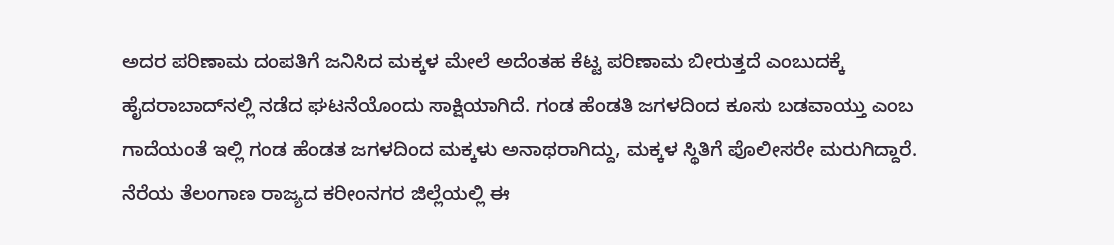ಅದರ ಪರಿಣಾಮ ದಂಪತಿಗೆ ಜನಿಸಿದ ಮಕ್ಕಳ ಮೇಲೆ ಅದೆಂತಹ ಕೆಟ್ಟ ಪರಿಣಾಮ ಬೀರುತ್ತದೆ ಎಂಬುದಕ್ಕೆ ಹೈದರಾಬಾದ್‌ನಲ್ಲಿ ನಡೆದ ಘಟನೆಯೊಂದು ಸಾಕ್ಷಿಯಾಗಿದೆ. ಗಂಡ ಹೆಂಡತಿ ಜಗಳದಿಂದ ಕೂಸು ಬಡವಾಯ್ತು ಎಂಬ ಗಾದೆಯಂತೆ ಇಲ್ಲಿ ಗಂಡ ಹೆಂಡತ ಜಗಳದಿಂದ ಮಕ್ಕಳು ಅನಾಥರಾಗಿದ್ದು, ಮಕ್ಕಳ ಸ್ಥಿತಿಗೆ ಪೊಲೀಸರೇ ಮರುಗಿದ್ದಾರೆ. ನೆರೆಯ ತೆಲಂಗಾಣ ರಾಜ್ಯದ ಕರೀಂನಗರ ಜಿಲ್ಲೆಯಲ್ಲಿ ಈ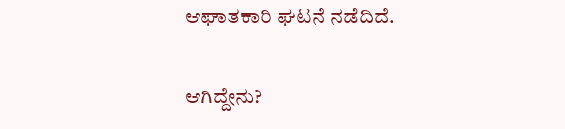ಆಘಾತಕಾರಿ ಘಟನೆ ನಡೆದಿದೆ.

ಆಗಿದ್ದೇನು?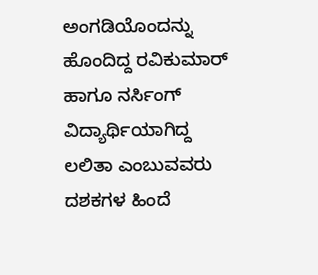ಅಂಗಡಿಯೊಂದನ್ನು ಹೊಂದಿದ್ದ ರವಿಕುಮಾರ್ ಹಾಗೂ ನರ್ಸಿಂಗ್ ವಿದ್ಯಾರ್ಥಿಯಾಗಿದ್ದ ಲಲಿತಾ ಎಂಬುವವರು ದಶಕಗಳ ಹಿಂದೆ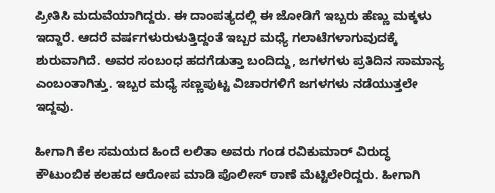ಪ್ರೀತಿಸಿ ಮದುವೆಯಾಗಿದ್ದರು. ಈ ದಾಂಪತ್ಯದಲ್ಲಿ ಈ ಜೋಡಿಗೆ ಇಬ್ಬರು ಹೆಣ್ಣು ಮಕ್ಕಳು ಇದ್ದಾರೆ. ಆದರೆ ವರ್ಷಗಳುರುಳುತ್ತಿದ್ದಂತೆ ಇಬ್ಬರ ಮಧ್ಯೆ ಗಲಾಟೆಗಳಾಗುವುದಕ್ಕೆ ಶುರುವಾಗಿದೆ. ಅವರ ಸಂಬಂಧ ಹದಗೆಡುತ್ತಾ ಬಂದಿದ್ದು, ಜಗಳಗಳು ಪ್ರತಿದಿನ ಸಾಮಾನ್ಯ ಎಂಬಂತಾಗಿತ್ತು. ಇಬ್ಬರ ಮಧ್ಯೆ ಸಣ್ಣಪುಟ್ಟ ವಿಚಾರಗಳಿಗೆ ಜಗಳಗಳು ನಡೆಯುತ್ತಲೇ ಇದ್ದವು.

ಹೀಗಾಗಿ ಕೆಲ ಸಮಯದ ಹಿಂದೆ ಲಲಿತಾ ಅವರು ಗಂಡ ರವಿಕುಮಾರ್ ವಿರುದ್ಧ ಕೌಟುಂಬಿಕ ಕಲಹದ ಆರೋಪ ಮಾಡಿ ಪೊಲೀಸ್ ಠಾಣೆ ಮೆಟ್ಟಿಲೇರಿದ್ದರು. ಹೀಗಾಗಿ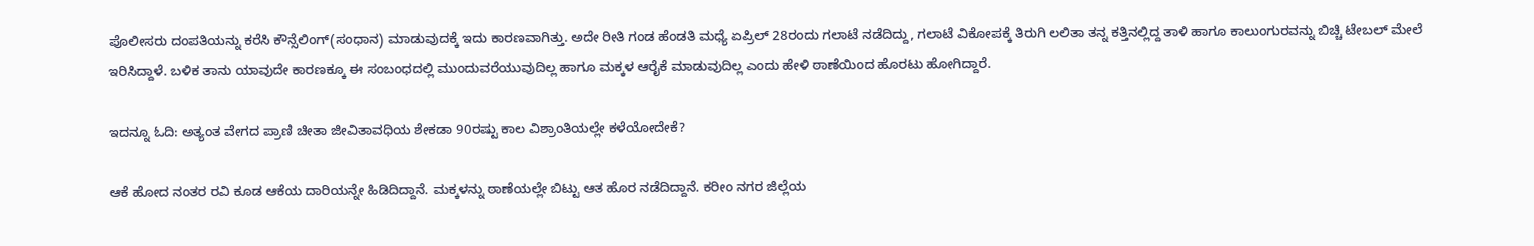ಪೊಲೀಸರು ದಂಪತಿಯನ್ನು ಕರೆಸಿ ಕೌನ್ಸೆಲಿಂಗ್(ಸಂಧಾನ) ಮಾಡುವುದಕ್ಕೆ ಇದು ಕಾರಣವಾಗಿತ್ತು. ಅದೇ ರೀತಿ ಗಂಡ ಹೆಂಡತಿ ಮಧ್ಯೆ ಏಪ್ರಿಲ್ 28ರಂದು ಗಲಾಟೆ ನಡೆದಿದ್ದು, ಗಲಾಟೆ ವಿಕೋಪಕ್ಕೆ ತಿರುಗಿ ಲಲಿತಾ ತನ್ನ ಕತ್ತಿನಲ್ಲಿದ್ದ ತಾಳಿ ಹಾಗೂ ಕಾಲುಂಗುರವನ್ನು ಬಿಚ್ಚಿ ಟೇಬಲ್ ಮೇಲೆ ಇರಿಸಿದ್ದಾಳೆ. ಬಳಿಕ ತಾನು ಯಾವುದೇ ಕಾರಣಕ್ಕೂ ಈ ಸಂಬಂಧದಲ್ಲಿ ಮುಂದುವರೆಯುವುದಿಲ್ಲ ಹಾಗೂ ಮಕ್ಕಳ ಆರೈಕೆ ಮಾಡುವುದಿಲ್ಲ ಎಂದು ಹೇಳಿ ಠಾಣೆಯಿಂದ ಹೊರಟು ಹೋಗಿದ್ದಾರೆ.

ಇದನ್ನೂ ಓದಿ: ಅತ್ಯಂತ ವೇಗದ ಪ್ರಾಣಿ ಚೀತಾ ಜೀವಿತಾವಧಿಯ ಶೇಕಡಾ 90ರಷ್ಟು ಕಾಲ ವಿಶ್ರಾಂತಿಯಲ್ಲೇ ಕಳೆಯೋದೇಕೆ?

ಆಕೆ ಹೋದ ನಂತರ ರವಿ ಕೂಡ ಆಕೆಯ ದಾರಿಯನ್ನೇ ಹಿಡಿದಿದ್ದಾನೆ. ಮಕ್ಕಳನ್ನು ಠಾಣೆಯಲ್ಲೇ ಬಿಟ್ಟು ಆತ ಹೊರ ನಡೆದಿದ್ದಾನೆ. ಕರೀಂ ನಗರ ಜಿಲ್ಲೆಯ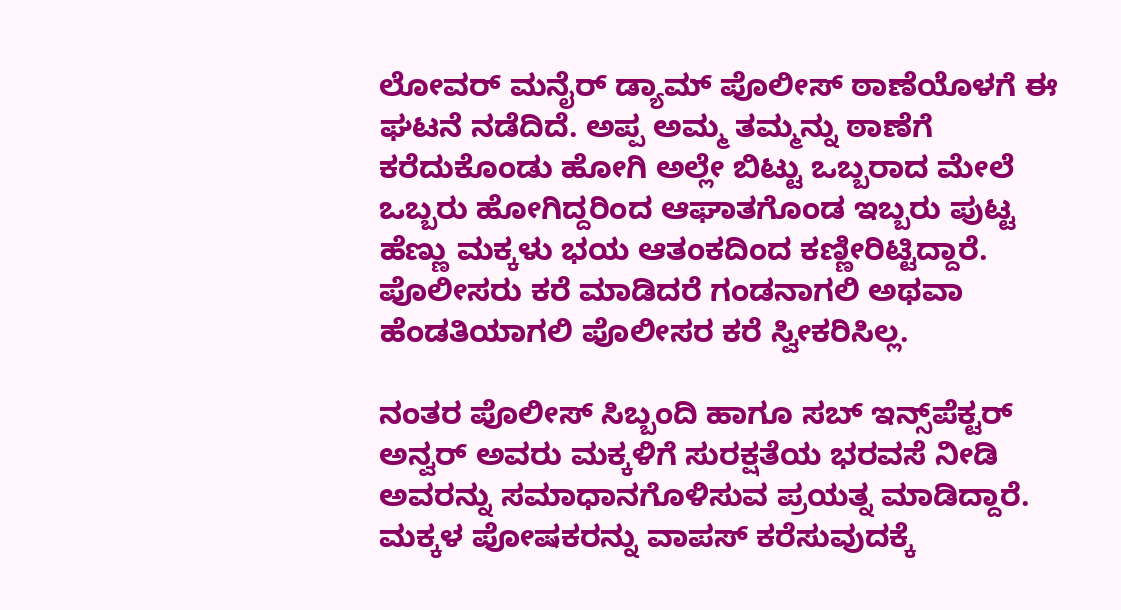ಲೋವರ್ ಮನೈರ್ ಡ್ಯಾಮ್‌ ಪೊಲೀಸ್ ಠಾಣೆಯೊಳಗೆ ಈ ಘಟನೆ ನಡೆದಿದೆ. ಅಪ್ಪ ಅಮ್ಮ ತಮ್ಮನ್ನು ಠಾಣೆಗೆ ಕರೆದುಕೊಂಡು ಹೋಗಿ ಅಲ್ಲೇ ಬಿಟ್ಟು ಒಬ್ಬರಾದ ಮೇಲೆ ಒಬ್ಬರು ಹೋಗಿದ್ದರಿಂದ ಆಘಾತಗೊಂಡ ಇಬ್ಬರು ಪುಟ್ಟ ಹೆಣ್ಣು ಮಕ್ಕಳು ಭಯ ಆತಂಕದಿಂದ ಕಣ್ಣೀರಿಟ್ಟಿದ್ದಾರೆ. ಪೊಲೀಸರು ಕರೆ ಮಾಡಿದರೆ ಗಂಡನಾಗಲಿ ಅಥವಾ ಹೆಂಡತಿಯಾಗಲಿ ಪೊಲೀಸರ ಕರೆ ಸ್ವೀಕರಿಸಿಲ್ಲ.

ನಂತರ ಪೊಲೀಸ್ ಸಿಬ್ಬಂದಿ ಹಾಗೂ ಸಬ್ ಇನ್ಸ್‌ಪೆಕ್ಟರ್ ಅನ್ವರ್ ಅವರು ಮಕ್ಕಳಿಗೆ ಸುರಕ್ಷತೆಯ ಭರವಸೆ ನೀಡಿ ಅವರನ್ನು ಸಮಾಧಾನಗೊಳಿಸುವ ಪ್ರಯತ್ನ ಮಾಡಿದ್ದಾರೆ. ಮಕ್ಕಳ ಪೋಷಕರನ್ನು ವಾಪಸ್ ಕರೆಸುವುದಕ್ಕೆ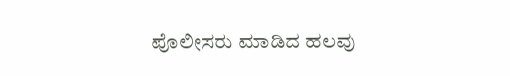ಪೊಲೀಸರು ಮಾಡಿದ ಹಲವು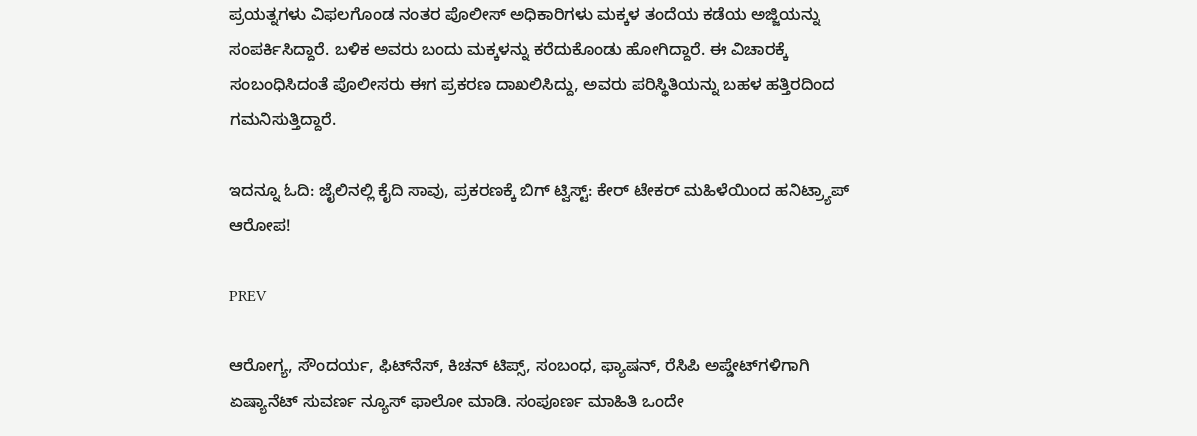ಪ್ರಯತ್ನಗಳು ವಿಫಲಗೊಂಡ ನಂತರ ಪೊಲೀಸ್ ಅಧಿಕಾರಿಗಳು ಮಕ್ಕಳ ತಂದೆಯ ಕಡೆಯ ಅಜ್ಜಿಯನ್ನು ಸಂಪರ್ಕಿಸಿದ್ದಾರೆ. ಬಳಿಕ ಅವರು ಬಂದು ಮಕ್ಕಳನ್ನು ಕರೆದುಕೊಂಡು ಹೋಗಿದ್ದಾರೆ. ಈ ವಿಚಾರಕ್ಕೆ ಸಂಬಂಧಿಸಿದಂತೆ ಪೊಲೀಸರು ಈಗ ಪ್ರಕರಣ ದಾಖಲಿಸಿದ್ದು, ಅವರು ಪರಿಸ್ಥಿತಿಯನ್ನು ಬಹಳ ಹತ್ತಿರದಿಂದ ಗಮನಿಸುತ್ತಿದ್ದಾರೆ.

ಇದನ್ನೂ ಓದಿ: ಜೈಲಿನಲ್ಲಿ ಕೈದಿ ಸಾವು, ಪ್ರಕರಣಕ್ಕೆ ಬಿಗ್ ಟ್ವಿಸ್ಟ್: ಕೇರ್ ಟೇಕರ್ ಮಹಿಳೆಯಿಂದ ಹನಿಟ್ರ್ಯಾಪ್ ಆರೋಪ!

PREV

ಆರೋಗ್ಯ, ಸೌಂದರ್ಯ, ಫಿಟ್‌ನೆಸ್, ಕಿಚನ್ ಟಿಪ್ಸ್‌, ಸಂಬಂಧ, ಫ್ಯಾಷನ್, ರೆಸಿಪಿ ಅಪ್ಡೇಟ್‌ಗಳಿಗಾಗಿ ಏಷ್ಯಾನೆಟ್ ಸುವರ್ಣ ನ್ಯೂಸ್‌ ಫಾಲೋ ಮಾಡಿ. ಸಂಪೂರ್ಣ ಮಾಹಿತಿ ಒಂದೇ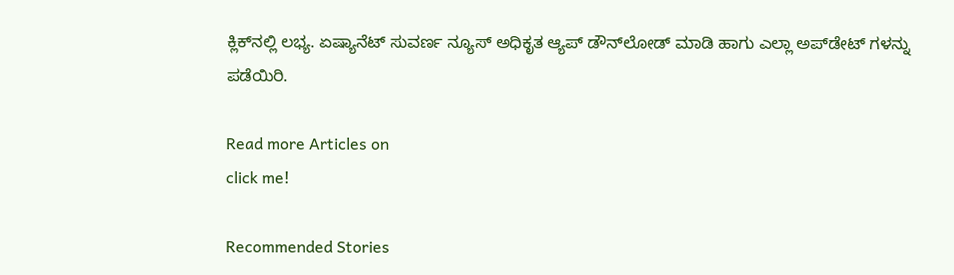ಕ್ಲಿಕ್‌ನಲ್ಲಿ ಲಭ್ಯ. ಏಷ್ಯಾನೆಟ್ ಸುವರ್ಣ ನ್ಯೂಸ್ ಅಧಿಕೃತ ಆ್ಯಪ್ ಡೌನ್‌ಲೋಡ್ ಮಾಡಿ ಹಾಗು ಎಲ್ಲಾ ಅಪ್‌ಡೇಟ್ ಗಳನ್ನು ಪಡೆಯಿರಿ.

Read more Articles on
click me!

Recommended Stories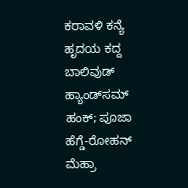ಕರಾವಳಿ ಕನ್ಯೆ ಹೃದಯ ಕದ್ದ ಬಾಲಿವುಡ್ ಹ್ಯಾಂಡ್‌ಸಮ್ ಹಂಕ್; ಪೂಜಾ ಹೆಗ್ಡೆ-ರೋಹನ್ ಮೆಹ್ರಾ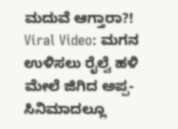ಮದುವೆ ಆಗ್ತಾರಾ?!
Viral Video: ಮಗನ ಉಳಿಸಲು ರೈಲ್ವೆ ಹಳಿ ಮೇಲೆ ಜಿಗಿದ ಅಪ್ಪ- ಸಿನಿಮಾದಲ್ಲೂ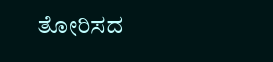ತೋರಿಸದ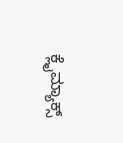ಕ್ಲೈಮ್ಯಾಕ್ಸ್